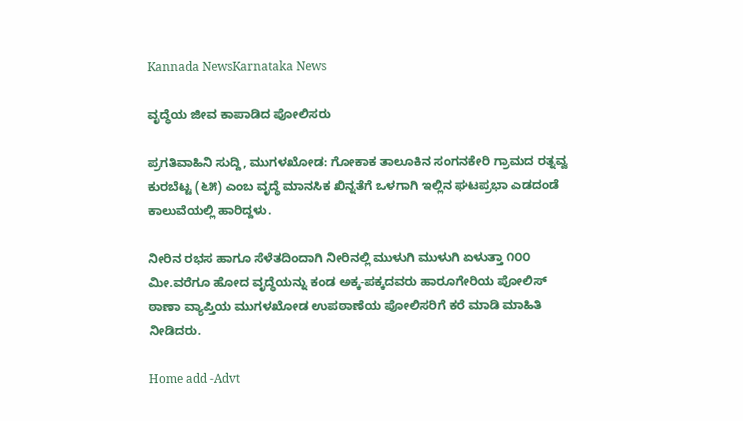Kannada NewsKarnataka News

ವೃದ್ಧೆಯ ಜೀವ ಕಾಪಾಡಿದ ಪೋಲಿಸರು

ಪ್ರಗತಿವಾಹಿನಿ ಸುದ್ದಿ, ಮುಗಳಖೋಡ: ಗೋಕಾಕ ತಾಲೂಕಿನ ಸಂಗನಕೇರಿ ಗ್ರಾಮದ ರತ್ನವ್ವ ಕುರಬೆಟ್ಟ (೬೫) ಎಂಬ ವೃದ್ಧೆ ಮಾನಸಿಕ ಖಿನ್ನತೆಗೆ ಒಳಗಾಗಿ ಇಲ್ಲಿನ ಘಟಪ್ರಭಾ ಎಡದಂಡೆ ಕಾಲುವೆಯಲ್ಲಿ ಹಾರಿದ್ದಳು.

ನೀರಿನ ರಭಸ ಹಾಗೂ ಸೆಳೆತದಿಂದಾಗಿ ನೀರಿನಲ್ಲಿ ಮುಳುಗಿ ಮುಳುಗಿ ಏಳುತ್ತಾ ೧೦೦ ಮೀ.ವರೆಗೂ ಹೋದ ವೃದ್ಧೆಯನ್ನು ಕಂಡ ಅಕ್ಕ-ಪಕ್ಕದವರು ಹಾರೂಗೇರಿಯ ಪೋಲಿಸ್ ಠಾಣಾ ವ್ಯಾಪ್ತಿಯ ಮುಗಳಖೋಡ ಉಪಠಾಣೆಯ ಪೋಲಿಸರಿಗೆ ಕರೆ ಮಾಡಿ ಮಾಹಿತಿ ನೀಡಿದರು.

Home add -Advt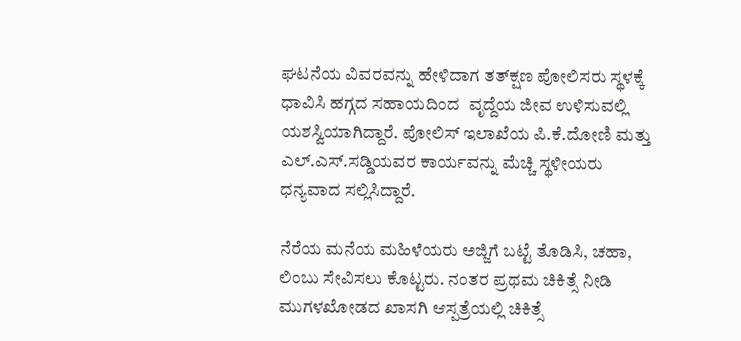ಘಟನೆಯ ವಿವರವನ್ನು ಹೇಳಿದಾಗ ತತ್‌ಕ್ಷಣ ಪೋಲಿಸರು ಸ್ಥಳಕ್ಕೆ ಧಾವಿಸಿ ಹಗ್ಗದ ಸಹಾಯದಿಂದ  ವೃದ್ದೆಯ ಜೀವ ಉಳಿಸುವಲ್ಲಿ ಯಶಸ್ವಿಯಾಗಿದ್ದಾರೆ. ಪೋಲಿಸ್ ಇಲಾಖೆಯ ಪಿ.ಕೆ.ದೋಣಿ ಮತ್ತು ಎಲ್.ಎಸ್.ಸಡ್ಡಿಯವರ ಕಾರ್ಯವನ್ನು ಮೆಚ್ಚಿ ಸ್ಥಳೀಯರು ಧನ್ಯವಾದ ಸಲ್ಲಿಸಿದ್ದಾರೆ.

ನೆರೆಯ ಮನೆಯ ಮಹಿಳೆಯರು ಅಜ್ಜಿಗೆ ಬಟ್ಟೆ ತೊಡಿಸಿ, ಚಹಾ, ಲಿಂಬು ಸೇವಿಸಲು ಕೊಟ್ಟರು. ನಂತರ ಪ್ರಥಮ ಚಿಕಿತ್ಸೆ ನೀಡಿ ಮುಗಳಖೋಡದ ಖಾಸಗಿ ಆಸ್ಪತ್ರೆಯಲ್ಲಿ ಚಿಕಿತ್ಸೆ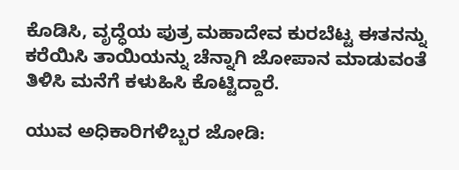ಕೊಡಿಸಿ, ವೃದ್ಧೆಯ ಪುತ್ರ ಮಹಾದೇವ ಕುರಬೆಟ್ಟ ಈತನನ್ನು ಕರೆಯಿಸಿ ತಾಯಿಯನ್ನು ಚೆನ್ನಾಗಿ ಜೋಪಾನ ಮಾಡುವಂತೆ ತಿಳಿಸಿ ಮನೆಗೆ ಕಳುಹಿಸಿ ಕೊಟ್ಟಿದ್ದಾರೆ.

ಯುವ ಅಧಿಕಾರಿಗಳಿಬ್ಬರ ಜೋಡಿ: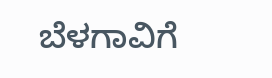ಬೆಳಗಾವಿಗೆ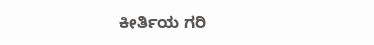ಕೀರ್ತಿಯ ಗರಿ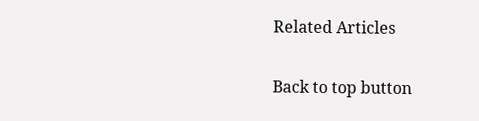Related Articles

Back to top button